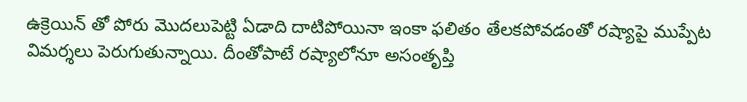ఉక్రెయిన్ తో పోరు మొదలుపెట్టి ఏడాది దాటిపోయినా ఇంకా ఫలితం తేలకపోవడంతో రష్యాపై ముప్పేట విమర్శలు పెరుగుతున్నాయి. దీంతోపాటే రష్యాలోనూ అసంతృప్తి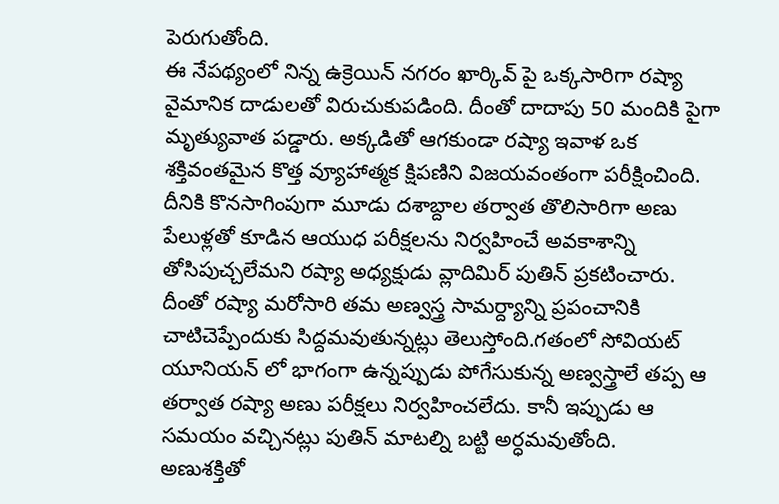పెరుగుతోంది.
ఈ నేపథ్యంలో నిన్న ఉక్రెయిన్ నగరం ఖార్కివ్ పై ఒక్కసారిగా రష్యా వైమానిక దాడులతో విరుచుకుపడింది. దీంతో దాదాపు 50 మందికి పైగా మృత్యువాత పడ్డారు. అక్కడితో ఆగకుండా రష్యా ఇవాళ ఒక శక్తివంతమైన కొత్త వ్యూహాత్మక క్షిపణిని విజయవంతంగా పరీక్షించింది.
దీనికి కొనసాగింపుగా మూడు దశాబ్దాల తర్వాత తొలిసారిగా అణు పేలుళ్లతో కూడిన ఆయుధ పరీక్షలను నిర్వహించే అవకాశాన్ని తోసిపుచ్చలేమని రష్యా అధ్యక్షుడు వ్లాదిమిర్ పుతిన్ ప్రకటించారు. దీంతో రష్యా మరోసారి తమ అణ్వస్త్ర సామర్ద్యాన్ని ప్రపంచానికి చాటిచెప్పేందుకు సిద్దమవుతున్నట్లు తెలుస్తోంది.గతంలో సోవియట్ యూనియన్ లో భాగంగా ఉన్నప్పుడు పోగేసుకున్న అణ్వస్త్రాలే తప్ప ఆ తర్వాత రష్యా అణు పరీక్షలు నిర్వహించలేదు. కానీ ఇప్పుడు ఆ సమయం వచ్చినట్లు పుతిన్ మాటల్ని బట్టి అర్ధమవుతోంది.
అణుశక్తితో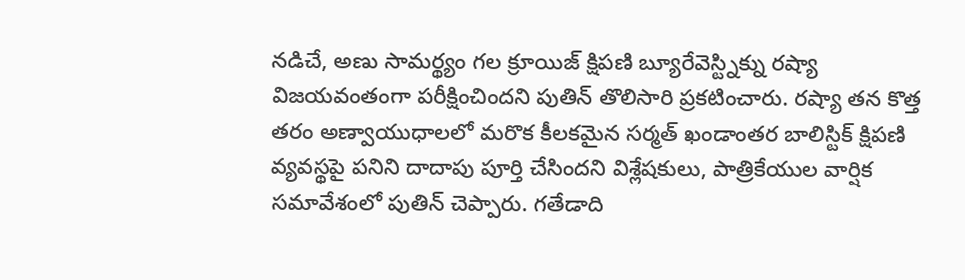నడిచే, అణు సామర్థ్యం గల క్రూయిజ్ క్షిపణి బ్యూరేవెస్ట్నిక్ను రష్యా విజయవంతంగా పరీక్షించిందని పుతిన్ తొలిసారి ప్రకటించారు. రష్యా తన కొత్త తరం అణ్వాయుధాలలో మరొక కీలకమైన సర్మత్ ఖండాంతర బాలిస్టిక్ క్షిపణి వ్యవస్థపై పనిని దాదాపు పూర్తి చేసిందని విశ్లేషకులు, పాత్రికేయుల వార్షిక సమావేశంలో పుతిన్ చెప్పారు. గతేడాది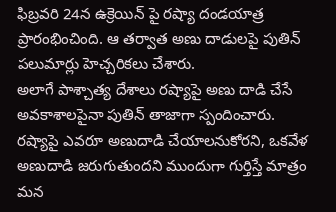ఫిబ్రవరి 24న ఉక్రెయిన్ పై రష్యా దండయాత్ర ప్రారంభించింది. ఆ తర్వాత అణు దాడులపై పుతిన్ పలుమార్లు హెచ్చరికలు చేశారు.
అలాగే పాశ్చాత్య దేశాలు రష్యాపై అణు దాడి చేసే అవకాశాలపైనా పుతిన్ తాజాగా స్పందించారు. రష్యాపై ఎవరూ అణుదాడి చేయాలనుకోరని, ఒకవేళ అణుదాడి జరుగుతుందని ముందుగా గుర్తిస్తే మాత్రం మన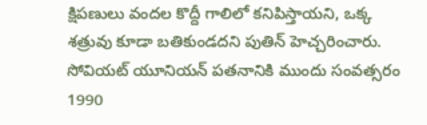క్షిపణులు వందల కొద్దీ గాలిలో కనిపిస్తాయని, ఒక్క శత్రువు కూడా బతికుండదని పుతిన్ హెచ్చరించారు. సోవియట్ యూనియన్ పతనానికి ముందు సంవత్సరం 1990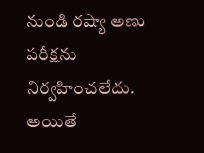నుండి రష్యా అణు పరీక్షను నిర్వహించలేదు. అయితే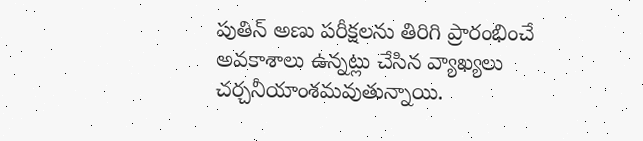పుతిన్ అణు పరీక్షలను తిరిగి ప్రారంభించే అవకాశాలు ఉన్నట్లు చేసిన వ్యాఖ్యలు చర్చనీయాంశమవుతున్నాయి.